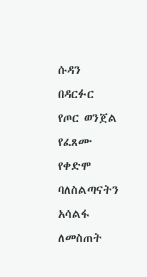ሱዳን በዳርፉር የጦር ወንጀል የፈጸሙ የቀድሞ ባለስልጣናትን አሳልፋ ለመስጠት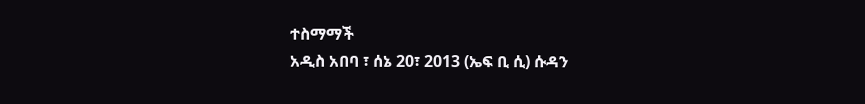ተስማማች
አዲስ አበባ ፣ ሰኔ 20፣ 2013 (ኤፍ ቢ ሲ) ሱዳን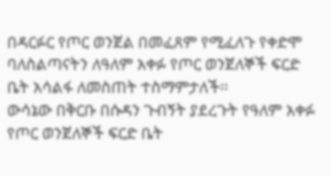በዳርፉር የጦር ወንጀል በመፈጸም የሚፈለጉ የቀድሞ ባለስልጣናትን ለዓለም አቀፉ የጦር ወንጀለኞች ፍርድ ቤት አሳልፋ ለመስጠት ተስማምታለች፡፡
ውሳኔው በቅርቡ በሱዳን ጉብኝት ያደረጉት የዓለም አቀፉ የጦር ወንጀለኞች ፍርድ ቤት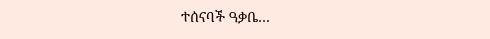ተሰናባች ዓቃቤ…